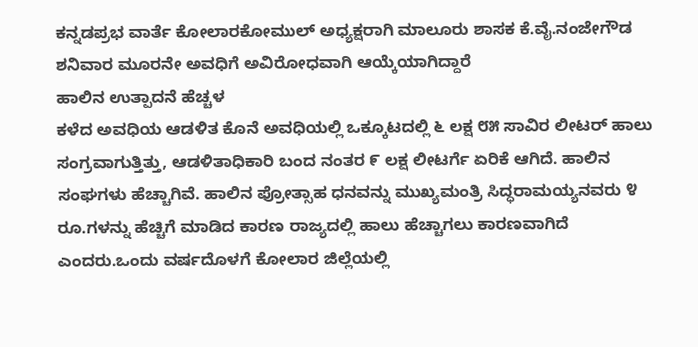ಕನ್ನಡಪ್ರಭ ವಾರ್ತೆ ಕೋಲಾರಕೋಮುಲ್ ಅಧ್ಯಕ್ಷರಾಗಿ ಮಾಲೂರು ಶಾಸಕ ಕೆ.ವೈ.ನಂಜೇಗೌಡ ಶನಿವಾರ ಮೂರನೇ ಅವಧಿಗೆ ಅವಿರೋಧವಾಗಿ ಆಯ್ಕೆಯಾಗಿದ್ದಾರೆ
ಹಾಲಿನ ಉತ್ಪಾದನೆ ಹೆಚ್ಚಳ
ಕಳೆದ ಅವಧಿಯ ಆಡಳಿತ ಕೊನೆ ಅವಧಿಯಲ್ಲಿ ಒಕ್ಕೂಟದಲ್ಲಿ ೬ ಲಕ್ಷ ೮೫ ಸಾವಿರ ಲೀಟರ್ ಹಾಲು ಸಂಗ್ರವಾಗುತ್ತಿತ್ತು, ಆಡಳಿತಾಧಿಕಾರಿ ಬಂದ ನಂತರ ೯ ಲಕ್ಷ ಲೀಟರ್ಗೆ ಏರಿಕೆ ಆಗಿದೆ. ಹಾಲಿನ ಸಂಘಗಳು ಹೆಚ್ಚಾಗಿವೆ. ಹಾಲಿನ ಪ್ರೋತ್ಸಾಹ ಧನವನ್ನು ಮುಖ್ಯಮಂತ್ರಿ ಸಿದ್ಧರಾಮಯ್ಯನವರು ೪ ರೂ.ಗಳನ್ನು ಹೆಚ್ಚಿಗೆ ಮಾಡಿದ ಕಾರಣ ರಾಜ್ಯದಲ್ಲಿ ಹಾಲು ಹೆಚ್ಚಾಗಲು ಕಾರಣವಾಗಿದೆ ಎಂದರು.ಒಂದು ವರ್ಷದೊಳಗೆ ಕೋಲಾರ ಜಿಲ್ಲೆಯಲ್ಲಿ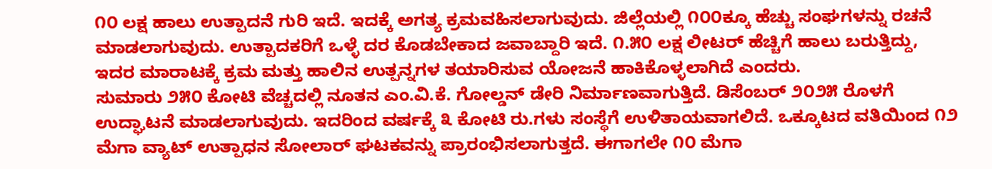೧೦ ಲಕ್ಷ ಹಾಲು ಉತ್ಪಾದನೆ ಗುರಿ ಇದೆ. ಇದಕ್ಕೆ ಅಗತ್ಯ ಕ್ರಮವಹಿಸಲಾಗುವುದು. ಜಿಲ್ಲೆಯಲ್ಲಿ ೧೦೦ಕ್ಕೂ ಹೆಚ್ಚು ಸಂಘಗಳನ್ನು ರಚನೆ ಮಾಡಲಾಗುವುದು. ಉತ್ಪಾದಕರಿಗೆ ಒಳ್ಳೆ ದರ ಕೊಡಬೇಕಾದ ಜವಾಬ್ದಾರಿ ಇದೆ. ೧.೫೦ ಲಕ್ಷ ಲೀಟರ್ ಹೆಚ್ಚಿಗೆ ಹಾಲು ಬರುತ್ತಿದ್ದು, ಇದರ ಮಾರಾಟಕ್ಕೆ ಕ್ರಮ ಮತ್ತು ಹಾಲಿನ ಉತ್ಪನ್ನಗಳ ತಯಾರಿಸುವ ಯೋಜನೆ ಹಾಕಿಕೊಳ್ಳಲಾಗಿದೆ ಎಂದರು.
ಸುಮಾರು ೨೫೦ ಕೋಟಿ ವೆಚ್ಚದಲ್ಲಿ ನೂತನ ಎಂ.ವಿ.ಕೆ. ಗೋಲ್ಡನ್ ಡೇರಿ ನಿರ್ಮಾಣವಾಗುತ್ತಿದೆ. ಡಿಸೆಂಬರ್ ೨೦೨೫ ರೊಳಗೆ ಉದ್ಘಾಟನೆ ಮಾಡಲಾಗುವುದು. ಇದರಿಂದ ವರ್ಷಕ್ಕೆ ೩ ಕೋಟಿ ರು.ಗಳು ಸಂಸ್ಥೆಗೆ ಉಳಿತಾಯವಾಗಲಿದೆ. ಒಕ್ಕೂಟದ ವತಿಯಿಂದ ೧೨ ಮೆಗಾ ವ್ಯಾಟ್ ಉತ್ಪಾಧನ ಸೋಲಾರ್ ಘಟಕವನ್ನು ಪ್ರಾರಂಭಿಸಲಾಗುತ್ತದೆ. ಈಗಾಗಲೇ ೧೦ ಮೆಗಾ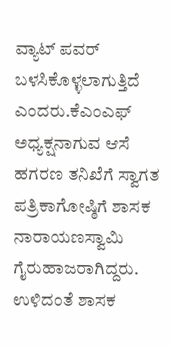ವ್ಯಾಟ್ ಪವರ್ ಬಳಸಿಕೊಳ್ಳಲಾಗುತ್ತಿದೆ ಎಂದರು.ಕೆಎಂಎಫ್ ಅಧ್ಯಕ್ಷನಾಗುವ ಆಸೆ
ಹಗರಣ ತನಿಖೆಗೆ ಸ್ವಾಗತ
ಪತ್ರಿಕಾಗೋಷ್ಠಿಗೆ ಶಾಸಕ ನಾರಾಯಣಸ್ವಾಮಿ ಗೈರುಹಾಜರಾಗಿದ್ದರು. ಉಳಿದಂತೆ ಶಾಸಕ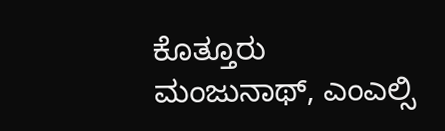ಕೊತ್ತೂರು ಮಂಜುನಾಥ್, ಎಂಎಲ್ಸಿ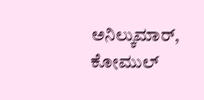ಅನಿಲ್ಕುಮಾರ್, ಕೋಮುಲ್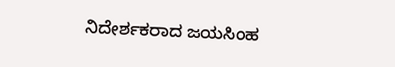ನಿದೇರ್ಶಕರಾದ ಜಯಸಿಂಹ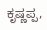ಕೃಷ್ಣಪ್ಪ,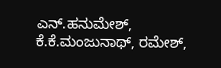ಎನ್.ಹನುಮೇಶ್, ಕೆ.ಕೆ.ಮಂಜುನಾಥ್, ರಮೇಶ್,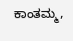ಕಾಂತಮ್ಮ,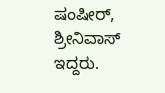ಷಂಷೀರ್, ಶ್ರೀನಿವಾಸ್ ಇದ್ದರು.